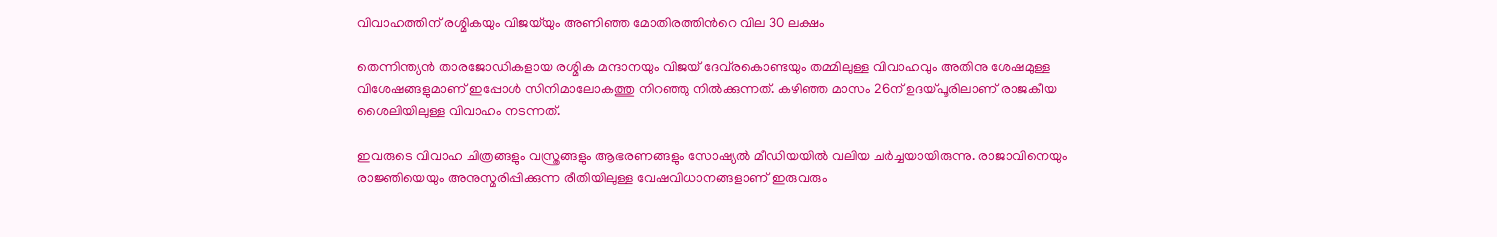വിവാഹത്തിന് രശ്മികയും വിജയ്‌യും അണിഞ്ഞ മോതിരത്തിന്‍റെ വില 30 ലക്ഷം

തെന്നിന്ത്യന്‍ താരജോഡികളായ രശ്മിക മന്ദാനയും വിജയ് ദേവ്‌രകൊണ്ടയും തമ്മിലുള്ള വിവാഹവും അതിനു ശേഷമുള്ള വിശേഷങ്ങളുമാണ് ഇപ്പോള്‍ സിനിമാലോകത്തു നിറഞ്ഞു നില്‍ക്കുന്നത്. കഴിഞ്ഞ മാസം 26ന് ഉദയ്പൂരിലാണ് രാജകീയ ശൈലിയിലുള്ള വിവാഹം നടന്നത്.

ഇവരുടെ വിവാഹ ചിത്രങ്ങളും വസ്ത്രങ്ങളും ആഭരണങ്ങളും സോഷ്യല്‍ മീഡിയയില്‍ വലിയ ചര്‍ച്ചയായിരുന്നു. രാജാവിനെയും രാജ്ഞിയെയും അനുസ്മരിപ്പിക്കുന്ന രീതിയിലുള്ള വേഷവിധാനങ്ങളാണ് ഇരുവരും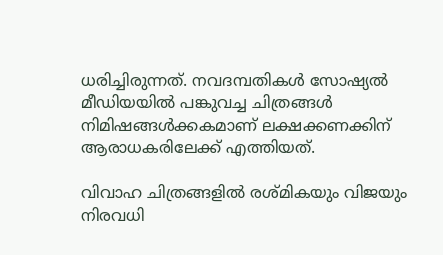ധരിച്ചിരുന്നത്. നവദമ്പതികള്‍ സോഷ്യല്‍ മീഡിയയില്‍ പങ്കുവച്ച ചിത്രങ്ങള്‍ നിമിഷങ്ങള്‍ക്കകമാണ് ലക്ഷക്കണക്കിന് ആരാധകരിലേക്ക് എത്തിയത്.

വിവാഹ ചിത്രങ്ങളില്‍ രശ്മികയും വിജയും നിരവധി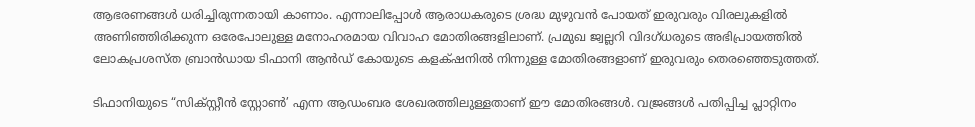ആഭരണങ്ങള്‍ ധരിച്ചിരുന്നതായി കാണാം. എന്നാലിപ്പോള്‍ ആരാധകരുടെ ശ്രദ്ധ മുഴുവന്‍ പോയത് ഇരുവരും വിരലുകളില്‍ അണിഞ്ഞിരിക്കുന്ന ഒരേപോലുള്ള മനോഹരമായ വിവാഹ മോതിരങ്ങളിലാണ്. പ്രമുഖ ജ്വല്ലറി വിദഗ്ധരുടെ അഭിപ്രായത്തില്‍ ലോകപ്രശസ്ത ബ്രാന്‍ഡായ ടിഫാനി ആന്‍ഡ് കോയുടെ കളക്‌ഷനില്‍ നിന്നുള്ള മോതിരങ്ങളാണ് ഇരുവരും തെരഞ്ഞെടുത്തത്.

ടിഫാനിയുടെ “സിക്സ്റ്റീന്‍ സ്റ്റോണ്‍’ എന്ന ആഡംബര ശേഖരത്തിലുള്ളതാണ് ഈ മോതിരങ്ങള്‍. വജ്രങ്ങള്‍ പതിപ്പിച്ച പ്ലാറ്റിനം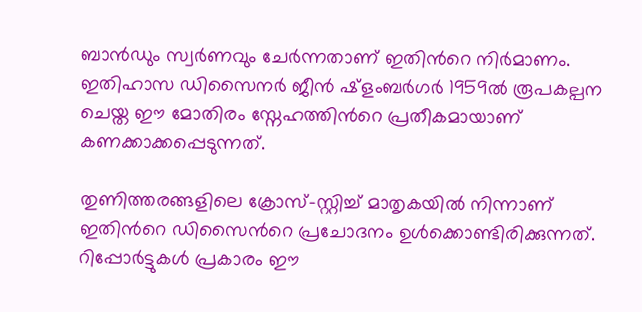ബാന്‍ഡും സ്വര്‍ണവും ചേര്‍ന്നതാണ് ഇതിന്‍റെ നിര്‍മാണം. ഇതിഹാസ ഡിസൈനര്‍ ജീന്‍ ഷ്ളംബര്‍ഗര്‍ 1959ല്‍ രൂപകല്പന ചെയ്ത ഈ മോതിരം സ്നേഹത്തിന്‍റെ പ്രതീകമായാണ് കണക്കാക്കപ്പെടുന്നത്.

തുണിത്തരങ്ങളിലെ ക്രോസ്-സ്റ്റിച്ച് മാതൃകയില്‍ നിന്നാണ് ഇതിന്‍റെ ഡിസൈന്‍റെ പ്രചോദനം ഉള്‍ക്കൊണ്ടിരിക്കുന്നത്. റിപ്പോര്‍ട്ടുകള്‍ പ്രകാരം ഈ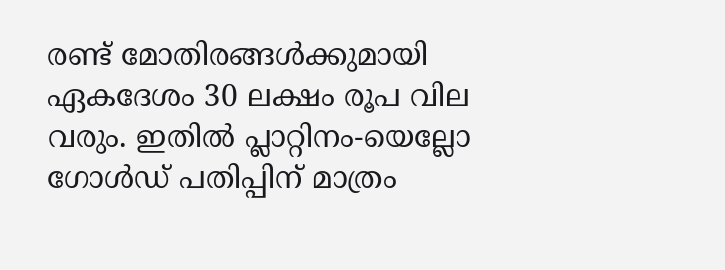രണ്ട് മോതിരങ്ങള്‍ക്കുമായി ഏകദേശം 30 ലക്ഷം രൂപ വില വരും. ഇതില്‍ പ്ലാറ്റിനം-യെല്ലോ ഗോള്‍ഡ് പതിപ്പിന് മാത്രം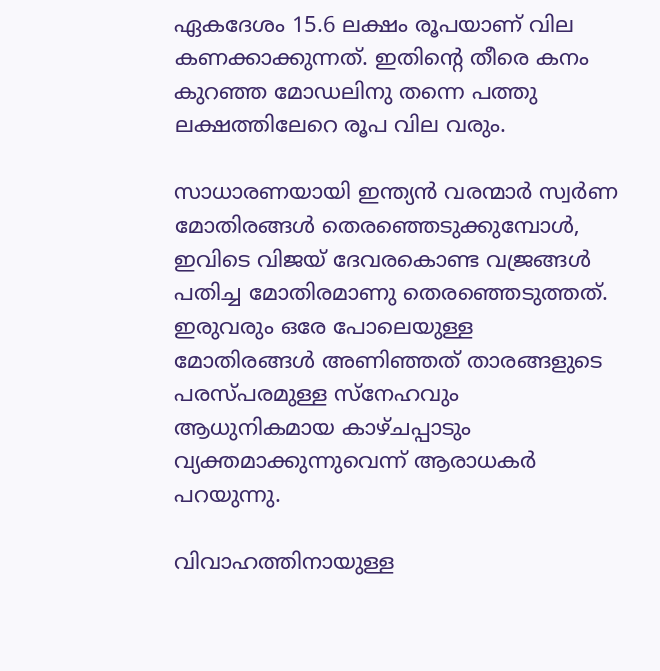ഏകദേശം 15.6 ലക്ഷം രൂപയാണ് വില കണക്കാക്കുന്നത്. ഇതിന്‍റെ തീരെ കനം കുറഞ്ഞ മോഡലിനു തന്നെ പത്തു ലക്ഷത്തിലേറെ രൂപ വില വരും.

സാധാരണയായി ഇന്ത്യന്‍ വരന്മാര്‍ സ്വര്‍ണ മോതിരങ്ങള്‍ തെരഞ്ഞെടുക്കുമ്പോള്‍, ഇവിടെ വിജയ് ദേവരകൊണ്ട വജ്രങ്ങള്‍ പതിച്ച മോതിരമാണു തെരഞ്ഞെടുത്തത്. ഇരുവരും ഒരേ പോലെയുള്ള മോതിരങ്ങള്‍ അണിഞ്ഞത് താരങ്ങളുടെ പരസ്പരമുള്ള സ്നേഹവും ആധുനികമായ കാഴ്ചപ്പാടും വ്യക്തമാക്കുന്നുവെന്ന് ആരാധകര്‍ പറയുന്നു.

വിവാഹത്തിനായുള്ള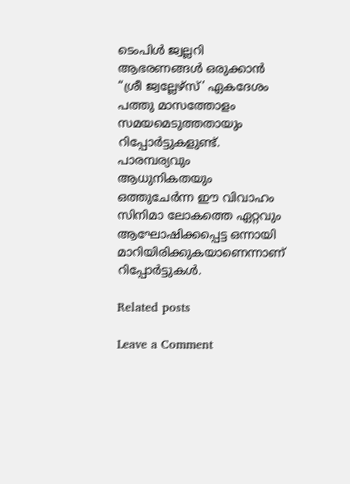ടെംപിള്‍ ജ്വല്ലറി ആഭരണങ്ങള്‍ ഒരുക്കാന്‍ “ശ്രീ ജ്വല്ലേഴ്സ്’ ഏകദേശം പത്തു മാസത്തോളം സമയമെടുത്തതായും റിപ്പോര്‍ട്ടുകളുണ്ട്. പാരമ്പര്യവും ആധുനികതയും ഒത്തുചേര്‍ന്ന ഈ വിവാഹം സിനിമാ ലോകത്തെ ഏറ്റവും ആഘോഷിക്കപ്പെട്ട ഒന്നായി മാറിയിരിക്കുകയാണെന്നാണ് റിപ്പോര്‍ട്ടുകള്‍.

Related posts

Leave a Comment